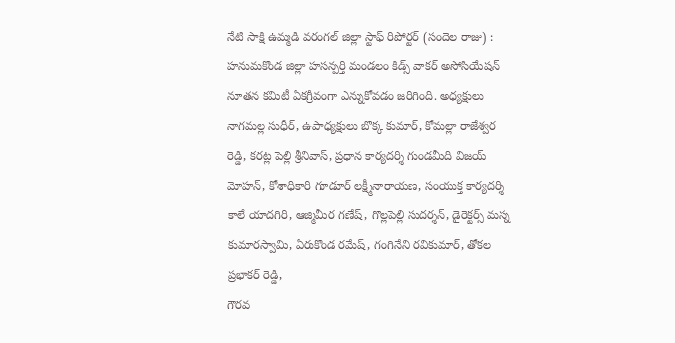నేటి సాక్షి ఉమ్మడి వరంగల్ జిల్లా స్టాఫ్ రిపోర్టర్ (సందెల రాజు) : హనుమకొండ జిల్లా హసన్పర్తి మండలం కిడ్స్ వాకర్ అసోసియేషన్ నూతన కమిటీ ఏకగ్రీవంగా ఎన్నుకోవడం జరిగింది. అధ్యక్షులు నాగమల్ల సుధీర్, ఉపాధ్యక్షులు బొక్క కుమార్, కోమల్లా రాజేశ్వర రెడ్డి, కరట్ల పెల్లి శ్రీనివాస్, ప్రధాన కార్యదర్శి గుండమీది విజయ్ మోహన్, కోశాధికారి గూడూర్ లక్ష్మీనారాయణ, సంయుక్త కార్యదర్శి కాలే యాదగిరి, ఆజ్మిమీర గణేష్, గొల్లపెల్లి సుదర్శన్, డైరెక్టర్స్ మస్న కుమారస్వామి, ఏరుకొండ రమేష్, గంగినేని రవికుమార్, తోకల ప్రభాకర్ రెడ్డి,
గౌరవ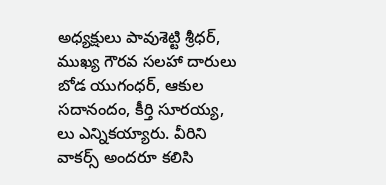అధ్యక్షులు పావుశెట్టి శ్రీధర్, ముఖ్య గౌరవ సలహా దారులు బోడ యుగంధర్, ఆకుల సదానందం, కీర్తి సూరయ్య, లు ఎన్నికయ్యారు. వీరిని వాకర్స్ అందరూ కలిసి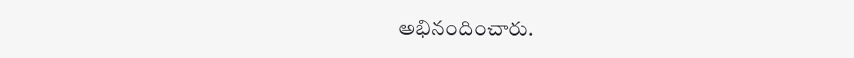అభినందించారు.